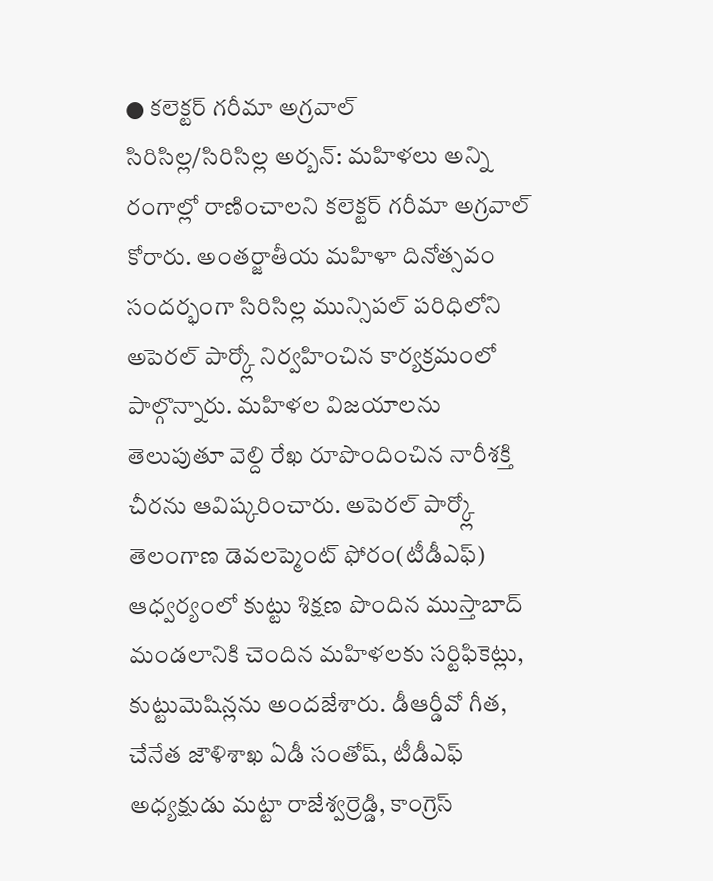● కలెక్టర్ గరీమా అగ్రవాల్
సిరిసిల్ల/సిరిసిల్ల అర్బన్: మహిళలు అన్ని రంగాల్లో రాణించాలని కలెక్టర్ గరీమా అగ్రవాల్ కోరారు. అంతర్జాతీయ మహిళా దినోత్సవం సందర్భంగా సిరిసిల్ల మున్సిపల్ పరిధిలోని అపెరల్ పార్క్లో నిర్వహించిన కార్యక్రమంలో పాల్గొన్నారు. మహిళల విజయాలను తెలుపుతూ వెల్ది రేఖ రూపొందించిన నారీశక్తి చీరను ఆవిష్కరించారు. అపెరల్ పార్క్లో తెలంగాణ డెవలప్మెంట్ ఫోరం(టీడీఎఫ్) ఆధ్వర్యంలో కుట్టు శిక్షణ పొందిన ముస్తాబాద్ మండలానికి చెందిన మహిళలకు సర్టిఫికెట్లు, కుట్టుమెషిన్లను అందజేశారు. డీఆర్డీవో గీత, చేనేత జౌళిశాఖ ఏడీ సంతోష్, టీడీఎఫ్ అధ్యక్షుడు మట్టా రాజేశ్వర్రెడ్డి, కాంగ్రెస్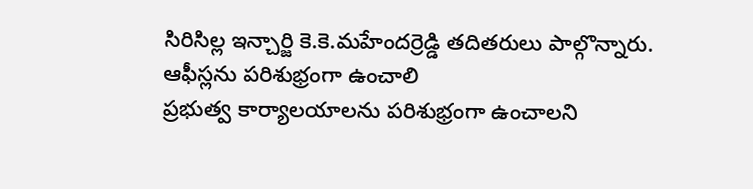సిరిసిల్ల ఇన్చార్జి కె.కె.మహేందర్రెడ్డి తదితరులు పాల్గొన్నారు.
ఆఫీస్లను పరిశుభ్రంగా ఉంచాలి
ప్రభుత్వ కార్యాలయాలను పరిశుభ్రంగా ఉంచాలని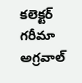కలెక్టర్ గరీమా అగ్రవాల్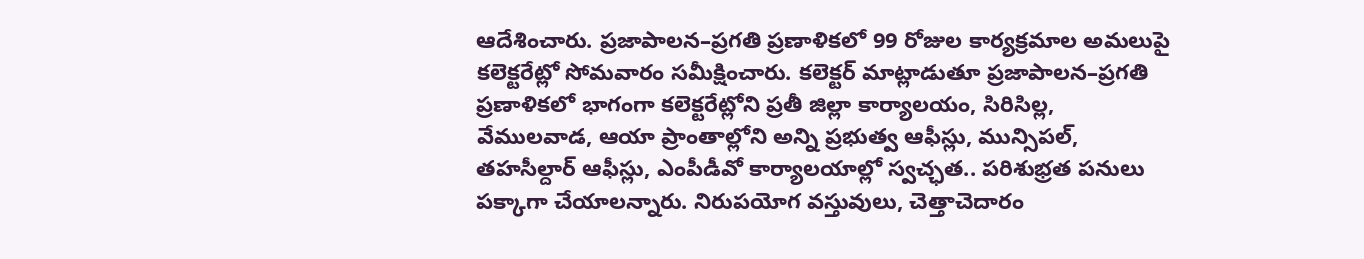ఆదేశించారు. ప్రజాపాలన–ప్రగతి ప్రణాళికలో 99 రోజుల కార్యక్రమాల అమలుపై కలెక్టరేట్లో సోమవారం సమీక్షించారు. కలెక్టర్ మాట్లాడుతూ ప్రజాపాలన–ప్రగతి ప్రణాళికలో భాగంగా కలెక్టరేట్లోని ప్రతీ జిల్లా కార్యాలయం, సిరిసిల్ల, వేములవాడ, ఆయా ప్రాంతాల్లోని అన్ని ప్రభుత్వ ఆఫీస్లు, మున్సిపల్, తహసీల్దార్ ఆఫీస్లు, ఎంపీడీవో కార్యాలయాల్లో స్వచ్ఛత.. పరిశుభ్రత పనులు పక్కాగా చేయాలన్నారు. నిరుపయోగ వస్తువులు, చెత్తాచెదారం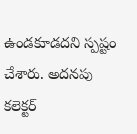ఉండకూడదని స్పష్టం చేశారు. అదనపు కలెక్టర్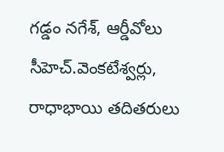గడ్డం నగేశ్, ఆర్డీవోలు సీహెచ్.వెంకటేశ్వర్లు, రాధాభాయి తదితరులు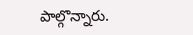పాల్గొన్నారు.